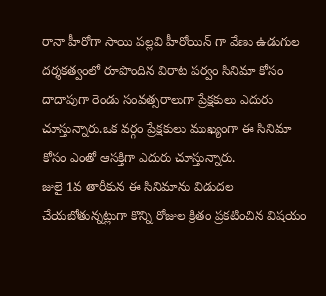రానా హీరోగా సాయి పల్లవి హీరోయిన్ గా వేణు ఉడుగుల దర్శకత్వంలో రూపొందిన విరాట పర్వం సినిమా కోసం దాదాపుగా రెండు సంవత్సరాలుగా ప్రేక్షకులు ఎదురు చూస్తున్నారు.ఒక వర్గం ప్రేక్షకులు ముఖ్యంగా ఈ సినిమా కోసం ఎంతో ఆసక్తిగా ఎదురు చూస్తున్నారు.
జులై 1వ తారీకున ఈ సినిమాను విడుదల చేయబోతున్నట్లుగా కొన్ని రోజుల క్రితం ప్రకటించిన విషయం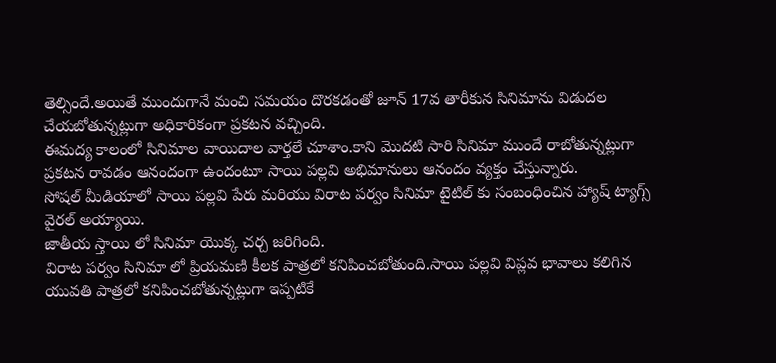తెల్సిందే.అయితే ముందుగానే మంచి సమయం దొరకడంతో జూన్ 17వ తారీకున సినిమాను విడుదల చేయబోతున్నట్లుగా అధికారికంగా ప్రకటన వచ్చింది.
ఈమద్య కాలంలో సినిమాల వాయిదాల వార్తలే చూశాం.కాని మొదటి సారి సినిమా ముందే రాబోతున్నట్లుగా ప్రకటన రావడం ఆనందంగా ఉందంటూ సాయి పల్లవి అభిమానులు ఆనందం వ్యక్తం చేస్తున్నారు.
సోషల్ మీడియాలో సాయి పల్లవి పేరు మరియు విరాట పర్వం సినిమా టైటిల్ కు సంబంధించిన హ్యాష్ ట్యాగ్స్ వైరల్ అయ్యాయి.
జాతీయ స్తాయి లో సినిమా యొక్క చర్చ జరిగింది.
విరాట పర్వం సినిమా లో ప్రియమణి కీలక పాత్రలో కనిపించబోతుంది.సాయి పల్లవి విప్లవ భావాలు కలిగిన యువతి పాత్రలో కనిపించబోతున్నట్లుగా ఇప్పటికే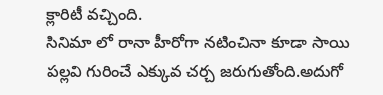క్లారిటీ వచ్చింది.
సినిమా లో రానా హీరోగా నటించినా కూడా సాయి పల్లవి గురించే ఎక్కువ చర్చ జరుగుతోంది.అదుగో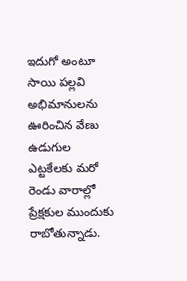ఇదుగో అంటూ సాయి పల్లవి అభిమానులను ఊరించిన వేణు ఉడుగుల ఎట్టకేలకు మరో రెండు వారాల్లో ప్రేక్షకుల ముందుకు రాబోతున్నాడు.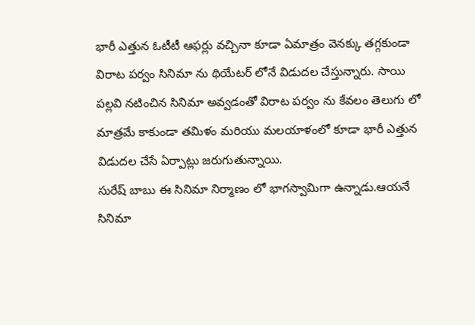భారీ ఎత్తున ఓటీటీ ఆఫర్లు వచ్చినా కూడా ఏమాత్రం వెనక్కు తగ్గకుండా విరాట పర్వం సినిమా ను థియేటర్ లోనే విడుదల చేస్తున్నారు. సాయి పల్లవి నటించిన సినిమా అవ్వడంతో విరాట పర్వం ను కేవలం తెలుగు లో మాత్రమే కాకుండా తమిళం మరియు మలయాళంలో కూడా భారీ ఎత్తున విడుదల చేసే ఏర్పాట్లు జరుగుతున్నాయి.
సురేష్ బాబు ఈ సినిమా నిర్మాణం లో భాగస్వామిగా ఉన్నాడు.ఆయనే సినిమా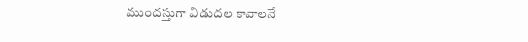ముందస్తుగా విడుదల కావాలనే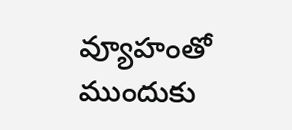వ్యూహంతో ముందుకు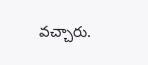వచ్చారు.